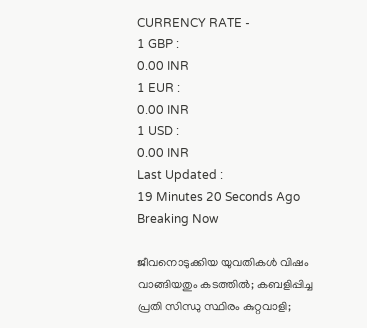CURRENCY RATE -
1 GBP :
0.00 INR
1 EUR :
0.00 INR
1 USD :
0.00 INR
Last Updated :
19 Minutes 20 Seconds Ago
Breaking Now

ജീവനൊടുക്കിയ യുവതികള്‍ വിഷം വാങ്ങിയതും കടത്തില്‍; കബളിപ്പിച്ച പ്രതി സിന്ധു സ്ഥിരം കുറ്റവാളി;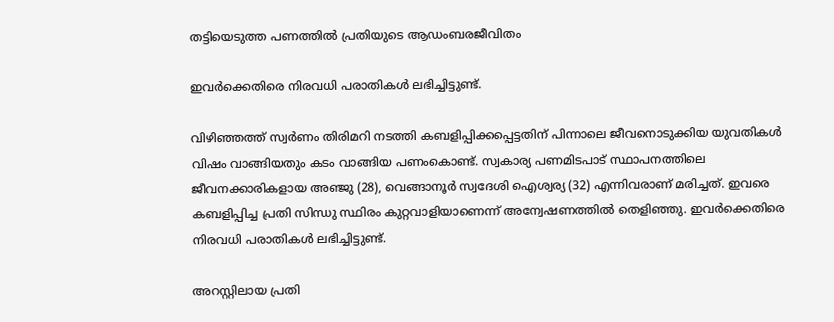തട്ടിയെടുത്ത പണത്തില്‍ പ്രതിയുടെ ആഡംബരജീവിതം

ഇവര്‍ക്കെതിരെ നിരവധി പരാതികള്‍ ലഭിച്ചിട്ടുണ്ട്.

വിഴിഞ്ഞത്ത് സ്വര്‍ണം തിരിമറി നടത്തി കബളിപ്പിക്കപ്പെട്ടതിന് പിന്നാലെ ജീവനൊടുക്കിയ യുവതികള്‍ വിഷം വാങ്ങിയതും കടം വാങ്ങിയ പണംകൊണ്ട്. സ്വകാര്യ പണമിടപാട് സ്ഥാപനത്തിലെ ജീവനക്കാരികളായ അഞ്ജു (28), വെങ്ങാനൂര്‍ സ്വദേശി ഐശ്വര്യ (32) എന്നിവരാണ് മരിച്ചത്. ഇവരെ കബളിപ്പിച്ച പ്രതി സിന്ധു സ്ഥിരം കുറ്റവാളിയാണെന്ന് അന്വേഷണത്തില്‍ തെളിഞ്ഞു. ഇവര്‍ക്കെതിരെ നിരവധി പരാതികള്‍ ലഭിച്ചിട്ടുണ്ട്.

അറസ്റ്റിലായ പ്രതി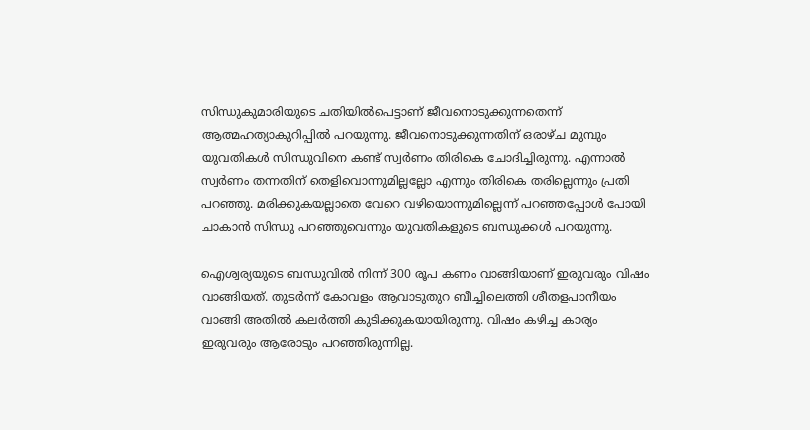സിന്ധുകുമാരിയുടെ ചതിയില്‍പെട്ടാണ് ജീവനൊടുക്കുന്നതെന്ന് ആത്മഹത്യാകുറിപ്പില്‍ പറയുന്നു. ജീവനൊടുക്കുന്നതിന് ഒരാഴ്ച മുമ്പും യുവതികള്‍ സിന്ധുവിനെ കണ്ട് സ്വര്‍ണം തിരികെ ചോദിച്ചിരുന്നു. എന്നാല്‍ സ്വര്‍ണം തന്നതിന് തെളിവൊന്നുമില്ലല്ലോ എന്നും തിരികെ തരില്ലെന്നും പ്രതി പറഞ്ഞു. മരിക്കുകയല്ലാതെ വേറെ വഴിയൊന്നുമില്ലെന്ന് പറഞ്ഞപ്പോള്‍ പോയി ചാകാന്‍ സിന്ധു പറഞ്ഞുവെന്നും യുവതികളുടെ ബന്ധുക്കള്‍ പറയുന്നു.

ഐശ്വര്യയുടെ ബന്ധുവില്‍ നിന്ന് 300 രൂപ കണം വാങ്ങിയാണ് ഇരുവരും വിഷം വാങ്ങിയത്. തുടര്‍ന്ന് കോവളം ആവാടുതുറ ബീച്ചിലെത്തി ശീതളപാനീയം വാങ്ങി അതില്‍ കലര്‍ത്തി കുടിക്കുകയായിരുന്നു. വിഷം കഴിച്ച കാര്യം ഇരുവരും ആരോടും പറഞ്ഞിരുന്നില്ല.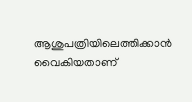ആശുപത്രിയിലെത്തിക്കാന്‍ വൈകിയതാണ്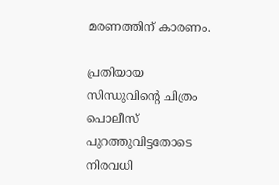മരണത്തിന് കാരണം.

പ്രതിയായ സിന്ധുവിന്റെ ചിത്രം പൊലീസ് പുറത്തുവിട്ടതോടെ നിരവധി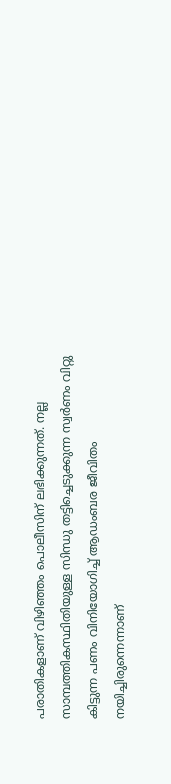പരാതികളാണ് വിഴിഞ്ഞം പൊലീസിന് ലഭിക്കുന്നത്. നല്ല സാമ്പത്തികസ്ഥിതിയുള്ള സിന്ധു തട്ടിച്ചെടുക്കുന്ന സ്വര്‍ണം വിറ്റു കിട്ടുന്ന പണം വിനിയോഗിച്ച് ആഡംബര ജീവിതം നയിച്ചിരുന്നെന്നാണ്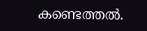കണ്ടെത്തല്‍.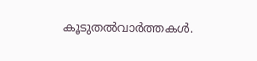കൂടുതല്‍വാര്‍ത്തകള്‍.